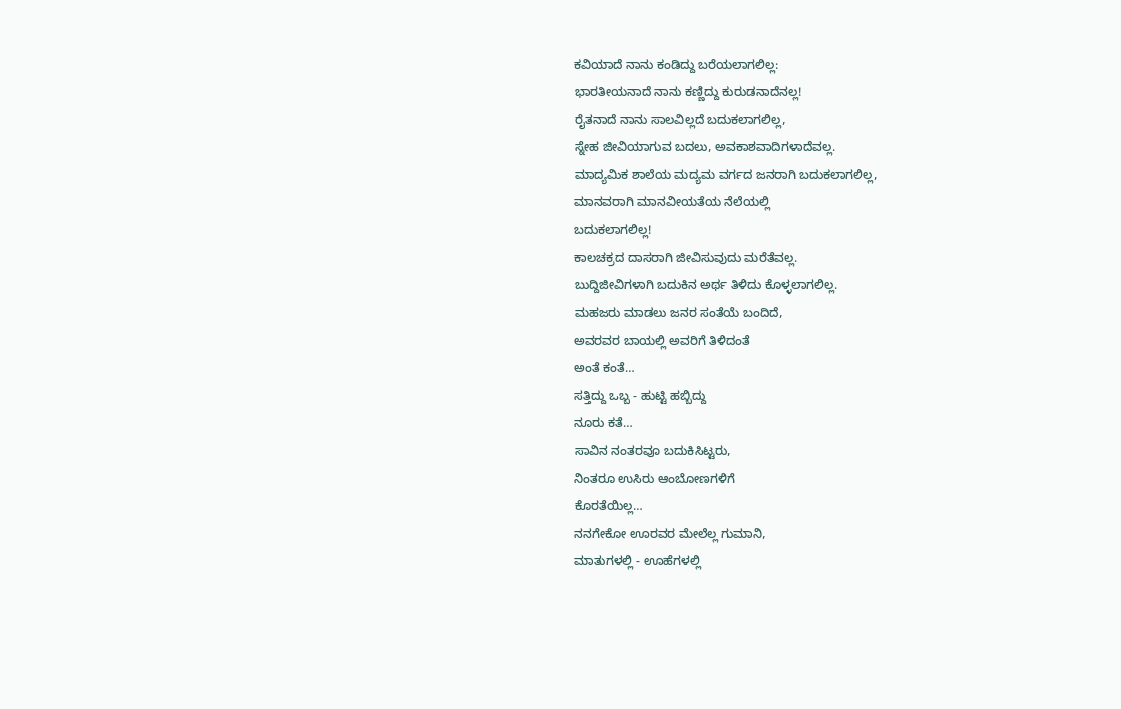ಕವಿಯಾದೆ ನಾನು ಕಂಡಿದ್ದು ಬರೆಯಲಾಗಲಿಲ್ಲ:
ಭಾರತೀಯನಾದೆ ನಾನು ಕಣ್ಣಿದ್ದು ಕುರುಡನಾದೆನಲ್ಲ!
ರೈತನಾದೆ ನಾನು ಸಾಲವಿಲ್ಲದೆ ಬದುಕಲಾಗಲಿಲ್ಲ,
ಸ್ನೇಹ ಜೀವಿಯಾಗುವ ಬದಲು, ಅವಕಾಶವಾದಿಗಳಾದೆವಲ್ಲ.
ಮಾದ್ಯಮಿಕ ಶಾಲೆಯ ಮದ್ಯಮ ವರ್ಗದ ಜನರಾಗಿ ಬದುಕಲಾಗಲಿಲ್ಲ,
ಮಾನವರಾಗಿ ಮಾನವೀಯತೆಯ ನೆಲೆಯಲ್ಲಿ
ಬದುಕಲಾಗಲಿಲ್ಲ!
ಕಾಲಚಕ್ರದ ದಾಸರಾಗಿ ಜೀವಿಸುವುದು ಮರೆತೆವಲ್ಲ.
ಬುದ್ದಿಜೀವಿಗಳಾಗಿ ಬದುಕಿನ ಅರ್ಥ ತಿಳಿದು ಕೊಳ್ಳಲಾಗಲಿಲ್ಲ.
ಮಹಜರು ಮಾಡಲು ಜನರ ಸಂತೆಯೆ ಬಂದಿದೆ,
ಅವರವರ ಬಾಯಲ್ಲಿ ಅವರಿಗೆ ತಿಳಿದಂತೆ
ಅಂತೆ ಕಂತೆ…
ಸತ್ತಿದ್ದು ಒಬ್ಬ - ಹುಟ್ಟಿ ಹಬ್ಬಿದ್ದು
ನೂರು ಕತೆ…
ಸಾವಿನ ನಂತರವೂ ಬದುಕಿಸಿಟ್ಟರು,
ನಿಂತರೂ ಉಸಿರು ಆಂಬೋಣಗಳಿಗೆ
ಕೊರತೆಯಿಲ್ಲ…
ನನಗೇಕೋ ಊರವರ ಮೇಲೆಲ್ಲ ಗುಮಾನಿ,
ಮಾತುಗಳಲ್ಲಿ - ಊಹೆಗಳಲ್ಲಿ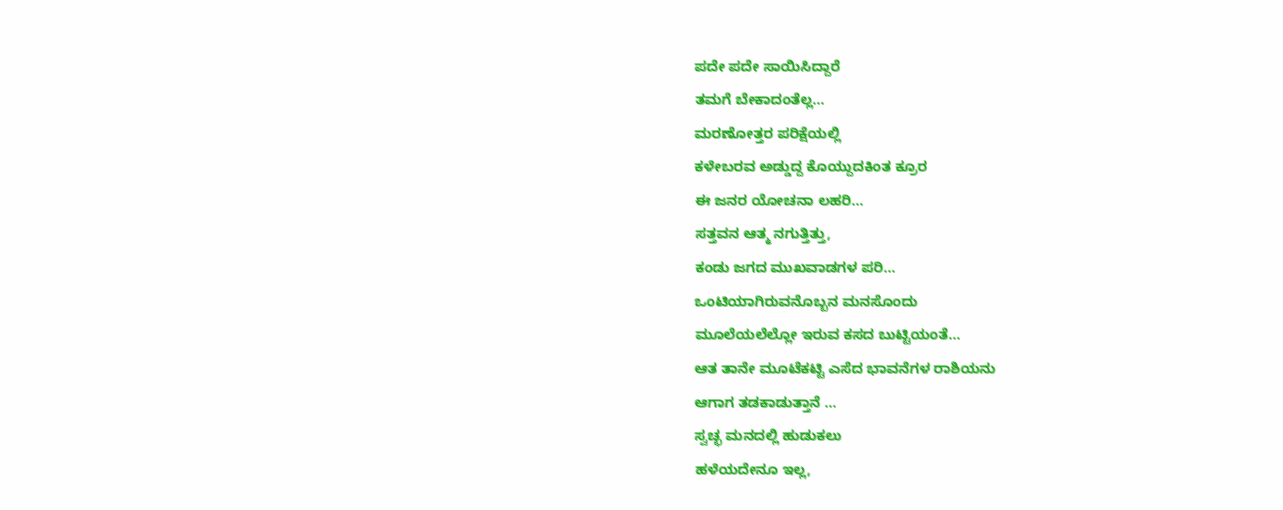ಪದೇ ಪದೇ ಸಾಯಿಸಿದ್ದಾರೆ
ತಮಗೆ ಬೇಕಾದಂತೆಲ್ಲ…
ಮರಣೋತ್ತರ ಪರಿಕ್ಷೆಯಲ್ಲಿ
ಕಳೇಬರವ ಅಡ್ಡುದ್ದ ಕೊಯ್ದುದಕಿಂತ ಕ್ರೂರ
ಈ ಜನರ ಯೋಚನಾ ಲಹರಿ…
ಸತ್ತವನ ಆತ್ಮ ನಗುತ್ತಿತ್ತು,
ಕಂಡು ಜಗದ ಮುಖವಾಡಗಳ ಪರಿ…
ಒಂಟಿಯಾಗಿರುವನೊಬ್ಬನ ಮನಸೊಂದು
ಮೂಲೆಯಲೆಲ್ಲೋ ಇರುವ ಕಸದ ಬುಟ್ಟಿಯಂತೆ…
ಆತ ತಾನೇ ಮೂಟೆಕಟ್ಟಿ ಎಸೆದ ಭಾವನೆಗಳ ರಾಶಿಯನು
ಆಗಾಗ ತಡಕಾಡುತ್ತಾನೆ …
ಸ್ವಚ್ಛ ಮನದಲ್ಲಿ ಹುಡುಕಲು
ಹಳೆಯದೇನೂ ಇಲ್ಲ,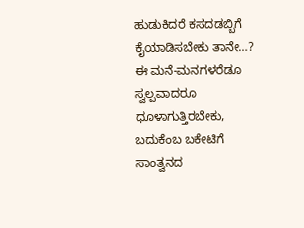ಹುಡುಕಿದರೆ ಕಸದಡಬ್ಬಿಗೆ
ಕೈಯಾಡಿಸಬೇಕು ತಾನೇ…?
ಈ ಮನೆ-ಮನಗಳರೆಡೂ
ಸ್ವಲ್ಪವಾದರೂ ಧೂಳಾಗುತ್ತಿರಬೇಕು,
ಬದುಕೆಂಬ ಬಕೇಟಿಗೆ ಸಾಂತ್ವನದ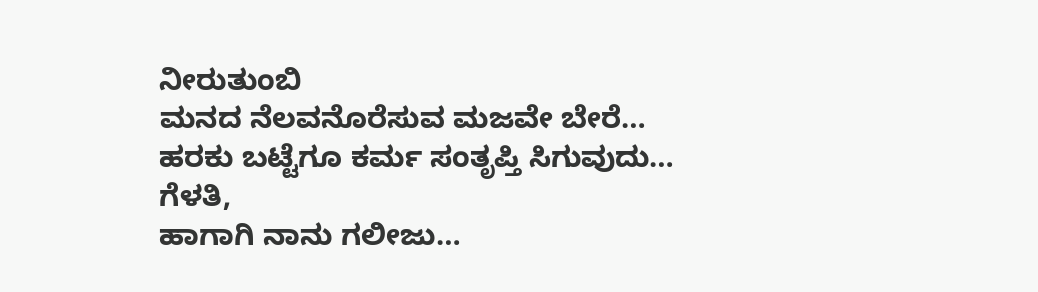ನೀರುತುಂಬಿ
ಮನದ ನೆಲವನೊರೆಸುವ ಮಜವೇ ಬೇರೆ…
ಹರಕು ಬಟ್ಟೆಗೂ ಕರ್ಮ ಸಂತೃಪ್ತಿ ಸಿಗುವುದು…
ಗೆಳತಿ,
ಹಾಗಾಗಿ ನಾನು ಗಲೀಜು…